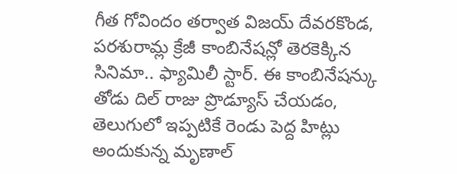గీత గోవిందం తర్వాత విజయ్ దేవరకొండ, పరశురామ్ల క్రేజీ కాంబినేషన్లో తెరకెక్కిన సినిమా.. ఫ్యామిలీ స్టార్. ఈ కాంబినేషన్కు తోడు దిల్ రాజు ప్రొడ్యూస్ చేయడం, తెలుగులో ఇప్పటికే రెండు పెద్ద హిట్లు అందుకున్న మృణాల్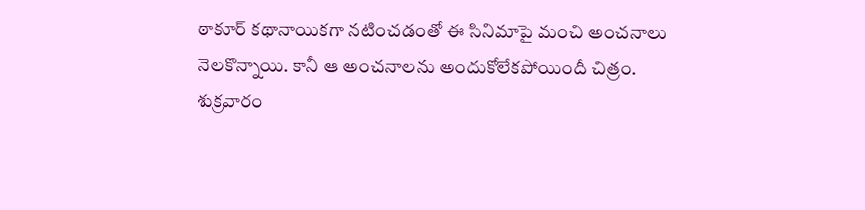ఠాకూర్ కథానాయికగా నటించడంతో ఈ సినిమాపై మంచి అంచనాలు నెలకొన్నాయి. కానీ ఆ అంచనాలను అందుకోలేకపోయిందీ చిత్రం. శుక్రవారం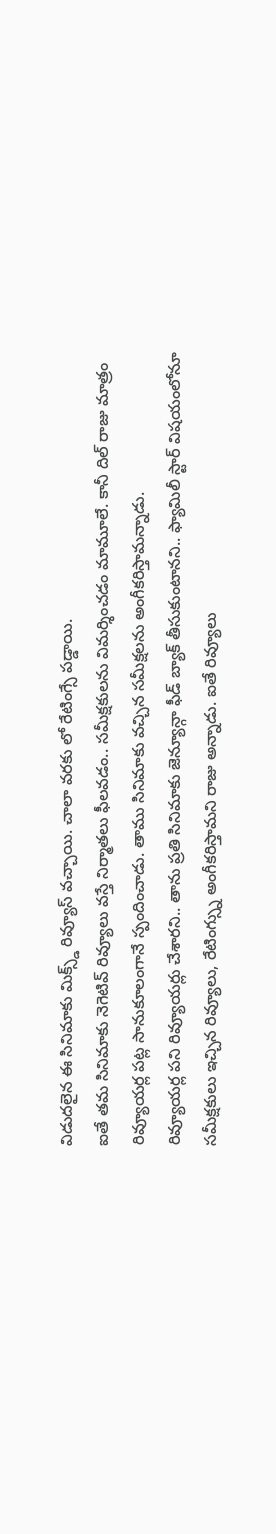విడుదలైన ఈ సినిమాకు మిక్స్డ్ రివ్యూస్ వచ్చాయి. చాలా వరకు లో రేటింగ్సే పడ్డాయి.
ఐతే తమ సినిమాకు నెగెటివ్ రివ్యూలు వస్తే నిర్మాతలు ఫీలవడం.. సమీక్షకులను విమర్శించడం మామూలే. కానీ దిల్ రాజు మాత్రం రివ్యూయర్ల పట్ల సానుకూలంగానే స్పందించాడు. తాము సినిమాకు వచ్చిన సమీక్షలను అంగీకరిస్తామన్నాడు.
రివ్యూయర్ల పని రివ్యూయర్లు చేశారని.. తాను ప్రతి సినిమాకు జెన్యూన్గా ఫీడ్ బ్యాక్ తీసుకుంటానని.. ఫ్యామిలీ స్టార్ విషయంలోనూ సమీక్షకులు ఇచ్చిన రివ్యూలు, రేటింగ్స్ను అంగీకరిస్తామని రాజు అన్నాడు. ఐతే రివ్యూలు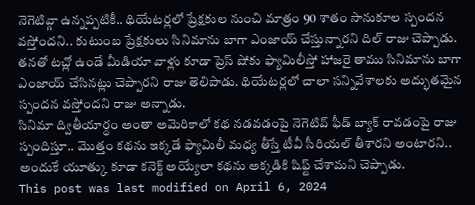నెగెటివ్గా ఉన్నప్పటికీ.. థియేటర్లలో ప్రేక్షకుల నుంచి మాత్రం 90 శాతం సానుకూల స్పందన వస్తోందని.. కుటుంబ ప్రేక్షకులు సినిమాను బాగా ఎంజాయ్ చేస్తున్నారని దిల్ రాజు చెప్పాడు. తనతో టచ్లో ఉండే మీడియా వాళ్లు కూడా ప్రెస్ షోకు ఫ్యామిలీస్తో హాజరై తాము సినిమాను బాగా ఎంజాయ్ చేసినట్లు చెప్పారని రాజు తెలిపాడు. థియేటర్లలో చాలా సన్నివేశాలకు అద్భుతమైన స్పందన వస్తోందని రాజు అన్నాడు.
సినిమా ద్వితీయార్ధం అంతా అమెరికాలో కథ నడవడంపై నెగెటివ్ ఫీడ్ బ్యాక్ రావడంపై రాజు స్పందిస్తూ.. మొత్తం కథను ఇక్కడే ఫ్యామిలీ మధ్య తీస్తే టీవీ సీరియల్ తీశారని అంటారని.. అందుకే యూత్కు కూడా కనెక్ట్ అయ్యేలా కథను అక్కడికి షిఫ్ట్ చేశామని చెప్పాడు.
This post was last modified on April 6, 2024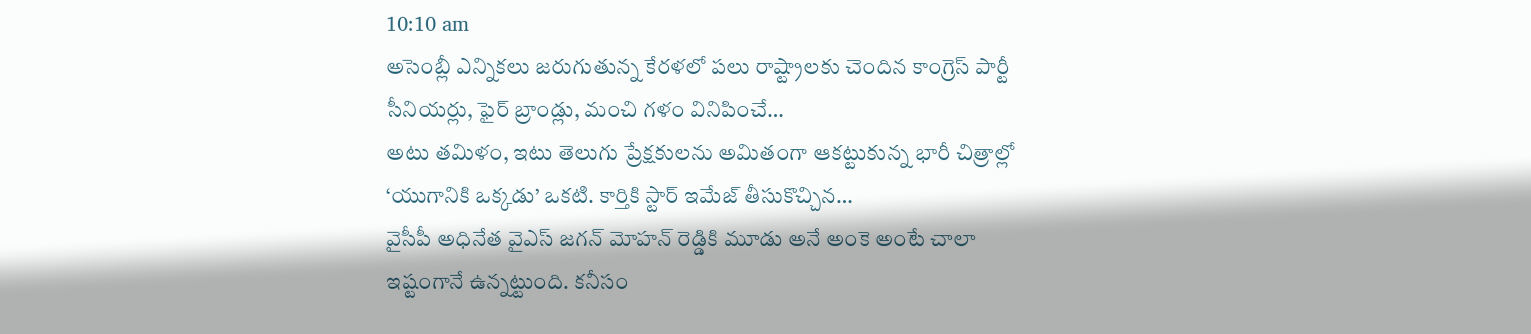10:10 am
అసెంబ్లీ ఎన్నికలు జరుగుతున్న కేరళలో పలు రాష్ట్రాలకు చెందిన కాంగ్రెస్ పార్టీ సీనియర్లు, ఫైర్ బ్రాండ్లు, మంచి గళం వినిపించే…
అటు తమిళం, ఇటు తెలుగు ప్రేక్షకులను అమితంగా ఆకట్టుకున్న భారీ చిత్రాల్లో ‘యుగానికి ఒక్కడు’ ఒకటి. కార్తికి స్టార్ ఇమేజ్ తీసుకొచ్చిన…
వైసీపీ అధినేత వైఎస్ జగన్ మోహన్ రెడ్డికి మూడు అనే అంకె అంటే చాలా ఇష్టంగానే ఉన్నట్టుంది. కనీసం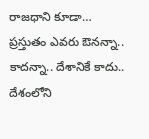రాజధాని కూడా…
ప్రస్తుతం ఎవరు ఔనన్నా.. కాదన్నా.. దేశానికే కాదు.. దేశంలోని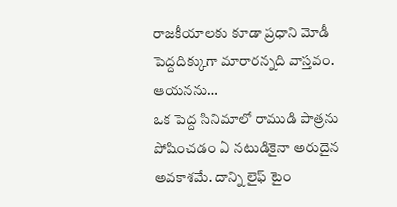రాజకీయాలకు కూడా ప్రధాని మోడీ పెద్దదిక్కుగా మారారన్నది వాస్తవం. ఆయనను…
ఒక పెద్ద సినిమాలో రాముడి పాత్రను పోషించడం ఏ నటుడికైనా అరుదైన అవకాశమే. దాన్ని లైఫ్ టైం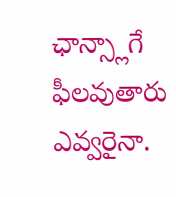ఛాన్స్లాగే ఫీలవుతారు ఎవ్వరైనా.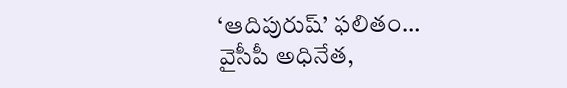‘ఆదిపురుష్’ ఫలితం…
వైసీపీ అధినేత,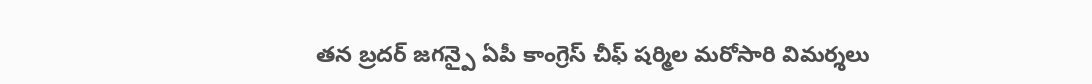తన బ్రదర్ జగన్పై ఏపీ కాంగ్రెస్ చీఫ్ షర్మిల మరోసారి విమర్శలు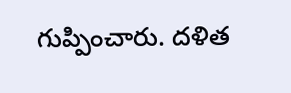గుప్పించారు. దళిత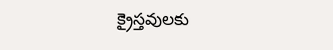క్రైస్తవులకు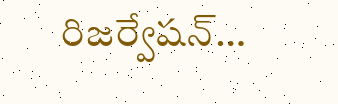రిజర్వేషన్…